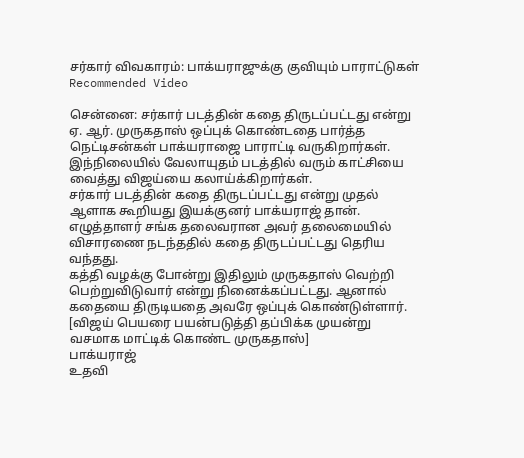சர்கார் விவகாரம்: பாக்யராஜுக்கு குவியும் பாராட்டுகள்
Recommended Video

சென்னை: சர்கார் படத்தின் கதை திருடப்பட்டது என்று ஏ. ஆர். முருகதாஸ் ஒப்புக் கொண்டதை பார்த்த நெட்டிசன்கள் பாக்யராஜை பாராட்டி வருகிறார்கள். இந்நிலையில் வேலாயுதம் படத்தில் வரும் காட்சியை வைத்து விஜய்யை கலாய்க்கிறார்கள்.
சர்கார் படத்தின் கதை திருடப்பட்டது என்று முதல் ஆளாக கூறியது இயக்குனர் பாக்யராஜ் தான். எழுத்தாளர் சங்க தலைவரான அவர் தலைமையில் விசாரணை நடந்ததில் கதை திருடப்பட்டது தெரிய வந்தது.
கத்தி வழக்கு போன்று இதிலும் முருகதாஸ் வெற்றி பெற்றுவிடுவார் என்று நினைக்கப்பட்டது. ஆனால் கதையை திருடியதை அவரே ஒப்புக் கொண்டுள்ளார்.
[விஜய் பெயரை பயன்படுத்தி தப்பிக்க முயன்று வசமாக மாட்டிக் கொண்ட முருகதாஸ்]
பாக்யராஜ்
உதவி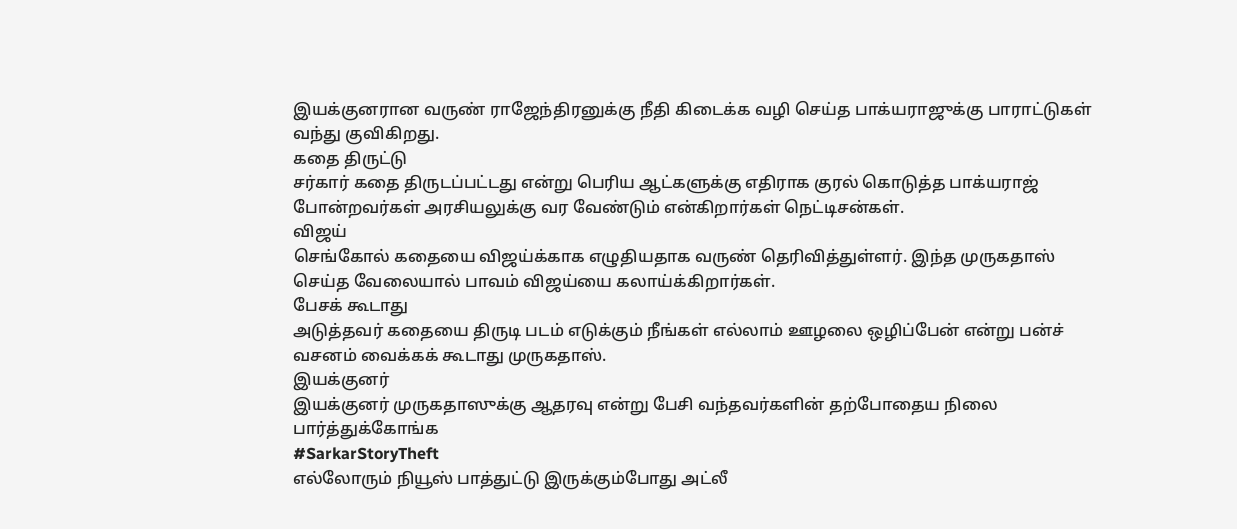இயக்குனரான வருண் ராஜேந்திரனுக்கு நீதி கிடைக்க வழி செய்த பாக்யராஜுக்கு பாராட்டுகள் வந்து குவிகிறது.
கதை திருட்டு
சர்கார் கதை திருடப்பட்டது என்று பெரிய ஆட்களுக்கு எதிராக குரல் கொடுத்த பாக்யராஜ் போன்றவர்கள் அரசியலுக்கு வர வேண்டும் என்கிறார்கள் நெட்டிசன்கள்.
விஜய்
செங்கோல் கதையை விஜய்க்காக எழுதியதாக வருண் தெரிவித்துள்ளர். இந்த முருகதாஸ் செய்த வேலையால் பாவம் விஜய்யை கலாய்க்கிறார்கள்.
பேசக் கூடாது
அடுத்தவர் கதையை திருடி படம் எடுக்கும் நீங்கள் எல்லாம் ஊழலை ஒழிப்பேன் என்று பன்ச் வசனம் வைக்கக் கூடாது முருகதாஸ்.
இயக்குனர்
இயக்குனர் முருகதாஸுக்கு ஆதரவு என்று பேசி வந்தவர்களின் தற்போதைய நிலை
பார்த்துக்கோங்க
#SarkarStoryTheft
எல்லோரும் நியூஸ் பாத்துட்டு இருக்கும்போது அட்லீ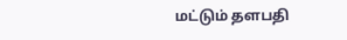மட்டும் தளபதி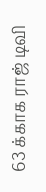63 க்காக ராஜ் டிவி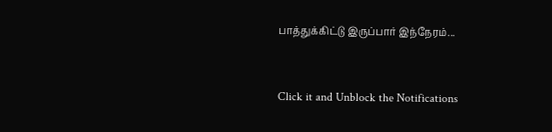பாத்துக்கிட்டு இருப்பார் இந்நேரம்...


Click it and Unblock the Notifications